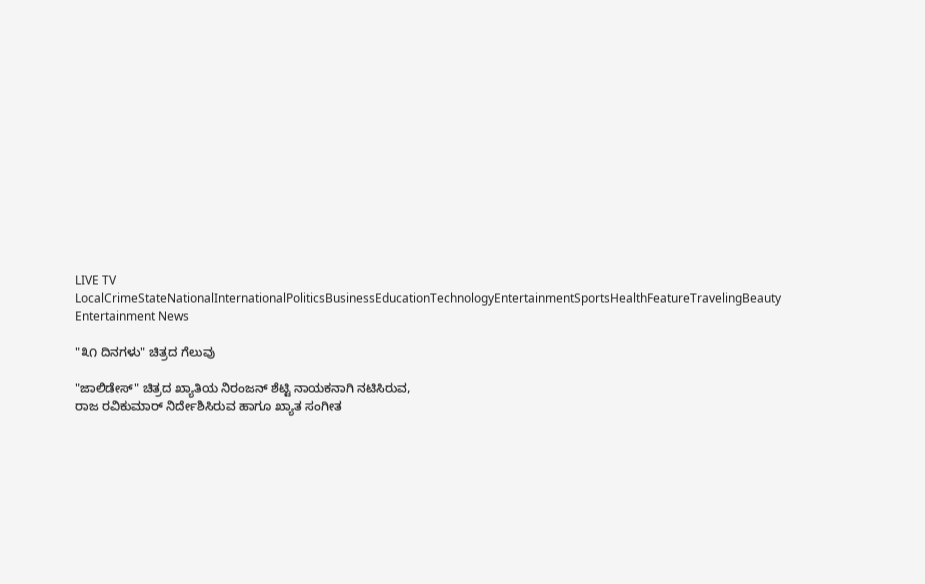LIVE TV LocalCrimeStateNationalInternationalPoliticsBusinessEducationTechnologyEntertainmentSportsHealthFeatureTravelingBeauty
Entertainment News

"೩೧ ದಿನಗಳು" ಚಿತ್ರದ ಗೆಲುವು

"ಜಾಲಿಡೇಸ್" ಚಿತ್ರದ ಖ್ಯಾತಿಯ ನಿರಂಜನ್ ಶೆಟ್ಟಿ ನಾಯಕನಾಗಿ ನಟಿಸಿರುವ,
ರಾಜ ರವಿಕುಮಾರ್ ನಿರ್ದೇಶಿಸಿರುವ ಹಾಗೂ ಖ್ಯಾತ ಸಂಗೀತ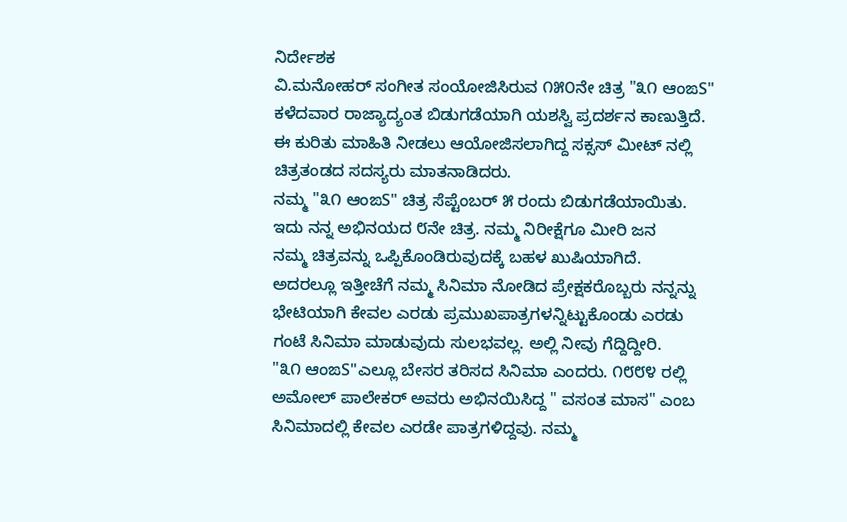ನಿರ್ದೇಶಕ
ವಿ.ಮನೋಹರ್ ಸಂಗೀತ ಸಂಯೋಜಿಸಿರುವ ೧೫೦ನೇ ಚಿತ್ರ "೩೧ ಆಂಙS"
ಕಳೆದವಾರ ರಾಜ್ಯಾದ್ಯಂತ ಬಿಡುಗಡೆಯಾಗಿ ಯಶಸ್ವಿ ಪ್ರದರ್ಶನ ಕಾಣುತ್ತಿದೆ.
ಈ ಕುರಿತು ಮಾಹಿತಿ ನೀಡಲು ಆಯೋಜಿಸಲಾಗಿದ್ದ ಸಕ್ಸಸ್ ಮೀಟ್ ನಲ್ಲಿ
ಚಿತ್ರತಂಡದ ಸದಸ್ಯರು ಮಾತನಾಡಿದರು.
ನಮ್ಮ "೩೧ ಆಂಙS" ಚಿತ್ರ ಸೆಪ್ಟೆಂಬರ್ ೫ ರಂದು ಬಿಡುಗಡೆಯಾಯಿತು.
ಇದು ನನ್ನ ಅಭಿನಯದ ೮ನೇ ಚಿತ್ರ. ನಮ್ಮ ನಿರೀಕ್ಷೆಗೂ ಮೀರಿ ಜನ
ನಮ್ಮ ಚಿತ್ರವನ್ನು ಒಪ್ಪಿಕೊಂಡಿರುವುದಕ್ಕೆ ಬಹಳ ಖುಷಿಯಾಗಿದೆ.
ಅದರಲ್ಲೂ ಇತ್ತೀಚೆಗೆ ನಮ್ಮ ಸಿನಿಮಾ ನೋಡಿದ ಪ್ರೇಕ್ಷಕರೊಬ್ಬರು ನನ್ನನ್ನು
ಭೇಟಿಯಾಗಿ ಕೇವಲ ಎರಡು ಪ್ರಮುಖಪಾತ್ರಗಳನ್ನಿಟ್ಟುಕೊಂಡು ಎರಡು
ಗಂಟೆ ಸಿನಿಮಾ ಮಾಡುವುದು ಸುಲಭವಲ್ಲ. ಅಲ್ಲಿ ನೀವು ಗೆದ್ದಿದ್ದೀರಿ.
"೩೧ ಆಂಙS"ಎಲ್ಲೂ ಬೇಸರ ತರಿಸದ ಸಿನಿಮಾ ಎಂದರು. ೧೮೮೪ ರಲ್ಲಿ
ಅಮೋಲ್ ಪಾಲೇಕರ್ ಅವರು ಅಭಿನಯಿಸಿದ್ದ " ವಸಂತ ಮಾಸ" ಎಂಬ
ಸಿನಿಮಾದಲ್ಲಿ ಕೇವಲ ಎರಡೇ ಪಾತ್ರಗಳಿದ್ದವು. ನಮ್ಮ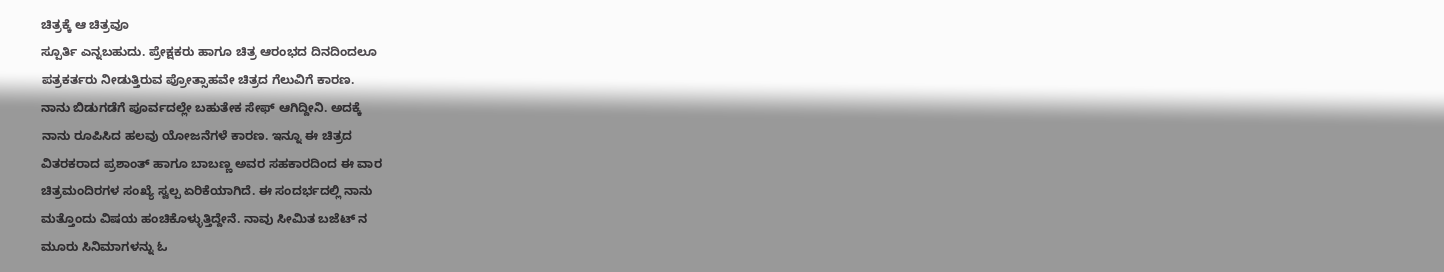ಚಿತ್ರಕ್ಕೆ ಆ ಚಿತ್ರವೂ
ಸ್ಪೂರ್ತಿ ಎನ್ನಬಹುದು. ಪ್ರೇಕ್ಷಕರು ಹಾಗೂ ಚಿತ್ರ ಆರಂಭದ ದಿನದಿಂದಲೂ
ಪತ್ರಕರ್ತರು ನೀಡುತ್ತಿರುವ ಪ್ರೋತ್ಸಾಹವೇ ಚಿತ್ರದ ಗೆಲುವಿಗೆ ಕಾರಣ.
ನಾನು ಬಿಡುಗಡೆಗೆ ಪೂರ್ವದಲ್ಲೇ ಬಹುತೇಕ ಸೇಫ್ ಆಗಿದ್ದೀನಿ. ಅದಕ್ಕೆ
ನಾನು ರೂಪಿಸಿದ ಹಲವು ಯೋಜನೆಗಳೆ ಕಾರಣ. ಇನ್ನೂ ಈ ಚಿತ್ರದ
ವಿತರಕರಾದ ಪ್ರಶಾಂತ್ ಹಾಗೂ ಬಾಬಣ್ಣ ಅವರ ಸಹಕಾರದಿಂದ ಈ ವಾರ
ಚಿತ್ರಮಂದಿರಗಳ ಸಂಖ್ಯೆ ಸ್ವಲ್ಪ ಏರಿಕೆಯಾಗಿದೆ. ಈ ಸಂದರ್ಭದಲ್ಲಿ ನಾನು
ಮತ್ತೊಂದು ವಿಷಯ ಹಂಚಿಕೊಳ್ಳುತ್ತಿದ್ದೇನೆ. ನಾವು ಸೀಮಿತ ಬಜೆಟ್ ನ
ಮೂರು ಸಿನಿಮಾಗಳನ್ನು ಓ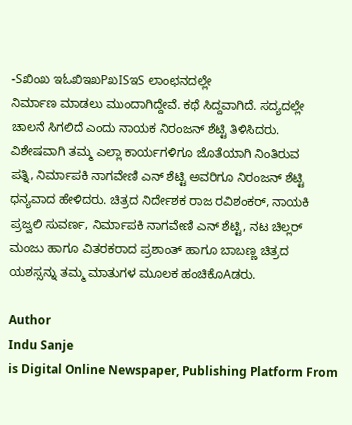-Sಖಿಂಖ ಇಓಖಿಇಖPಖISಇS ಲಾಂಛನದಲ್ಲೇ
ನಿರ್ಮಾಣ ಮಾಡಲು ಮುಂದಾಗಿದ್ದೇವೆ. ಕಥೆ ಸಿದ್ದವಾಗಿದೆ. ಸದ್ಯದಲ್ಲೇ
ಚಾಲನೆ ಸಿಗಲಿದೆ ಎಂದು ನಾಯಕ ನಿರಂಜನ್ ಶೆಟ್ಟಿ ತಿಳಿಸಿದರು.
ವಿಶೇಷವಾಗಿ ತಮ್ಮ ಎಲ್ಲಾ ಕಾರ್ಯಗಳಿಗೂ ಜೊತೆಯಾಗಿ ನಿಂತಿರುವ
ಪತ್ನಿ, ನಿರ್ಮಾಪಕಿ ನಾಗವೇಣಿ ಎನ್ ಶೆಟ್ಟಿ ಅವರಿಗೂ ನಿರಂಜನ್ ಶೆಟ್ಟಿ
ಧನ್ಯವಾದ ಹೇಳಿದರು. ಚಿತ್ರದ ನಿರ್ದೇಶಕ ರಾಜ ರವಿಶಂಕರ್, ನಾಯಕಿ
ಪ್ರಜ್ವಲಿ ಸುವರ್ಣ, ನಿರ್ಮಾಪಕಿ ನಾಗವೇಣಿ ಎನ್ ಶೆಟ್ಟಿ, ನಟ ಚಿಲ್ಲರ್
ಮಂಜು ಹಾಗೂ ವಿತರಕರಾದ ಪ್ರಶಾಂತ್ ಹಾಗೂ ಬಾಬಣ್ಣ ಚಿತ್ರದ
ಯಶಸ್ಸನ್ನು ತಮ್ಮ ಮಾತುಗಳ ಮೂಲಕ ಹಂಚಿಕೊAಡರು.

Author
Indu Sanje
is Digital Online Newspaper, Publishing Platform From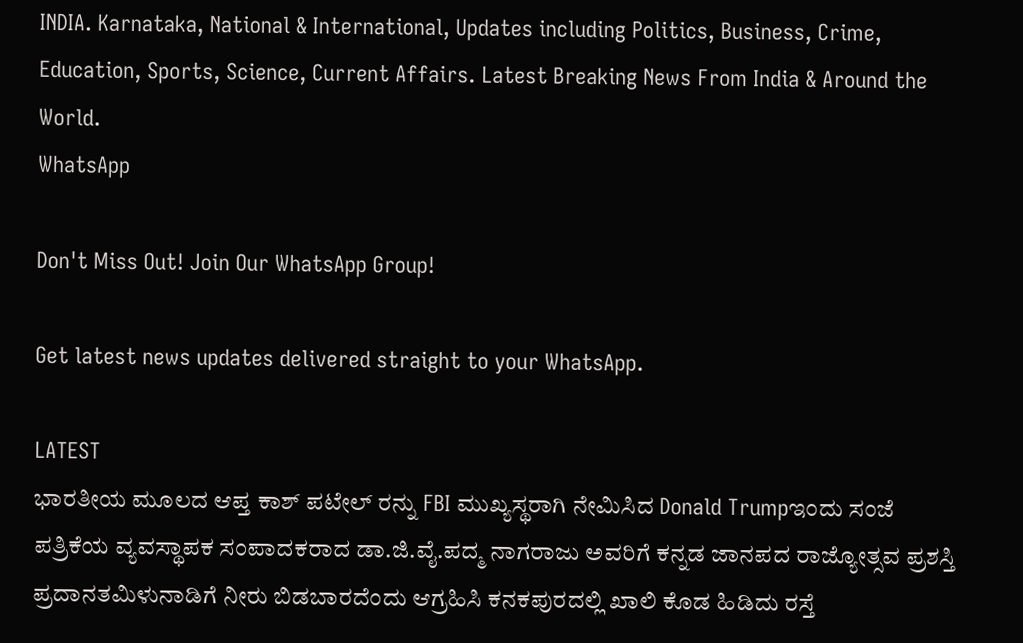INDIA. Karnataka, National & International, Updates including Politics, Business, Crime, Education, Sports, Science, Current Affairs. Latest Breaking News From India & Around the World.
WhatsApp

Don't Miss Out! Join Our WhatsApp Group!

Get latest news updates delivered straight to your WhatsApp.

LATEST
ಭಾರತೀಯ ಮೂಲದ ಆಪ್ತ ಕಾಶ್ ಪಟೇಲ್ ರನ್ನು FBI ಮುಖ್ಯಸ್ಥರಾಗಿ ನೇಮಿಸಿದ Donald Trumpಇಂದು ಸಂಜೆ ಪತ್ರಿಕೆಯ ವ್ಯವಸ್ಥಾಪಕ ಸಂಪಾದಕರಾದ ಡಾ.ಜಿ.ವೈ.ಪದ್ಮ ನಾಗರಾಜು ಅವರಿಗೆ ಕನ್ನಡ ಜಾನಪದ ರಾಜ್ಯೋತ್ಸವ ಪ್ರಶಸ್ತಿ ಪ್ರದಾನತಮಿಳುನಾಡಿಗೆ ನೀರು ಬಿಡಬಾರದೆಂದು ಆಗ್ರಹಿಸಿ ಕನಕಪುರದಲ್ಲಿ ಖಾಲಿ ಕೊಡ ಹಿಡಿದು ರಸ್ತೆ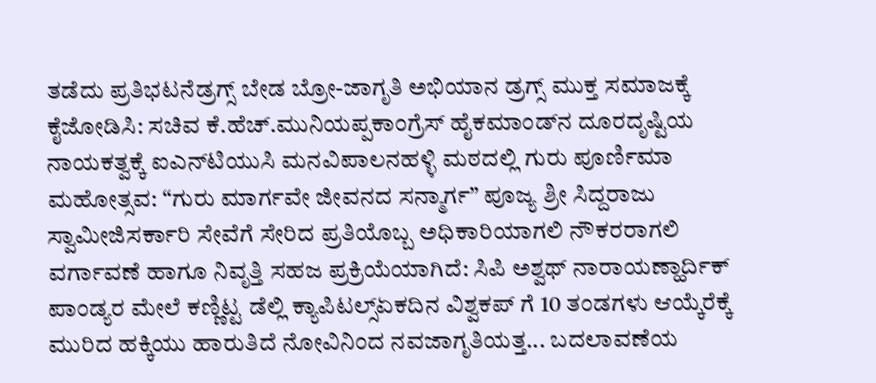ತಡೆದು ಪ್ರತಿಭಟನೆಡ್ರಗ್ಸ್ ಬೇಡ ಬ್ರೋ-ಜಾಗೃತಿ ಅಭಿಯಾನ ಡ್ರಗ್ಸ್ ಮುಕ್ತ ಸಮಾಜಕ್ಕೆ ಕೈಜೋಡಿಸಿ: ಸಚಿವ ಕೆ.ಹೆಚ್.ಮುನಿಯಪ್ಪಕಾಂಗ್ರೆಸ್ ಹೈಕಮಾಂಡ್‌ನ ದೂರದೃಷ್ಟಿಯ ನಾಯಕತ್ವಕ್ಕೆ ಐಎನ್‌ಟಿಯುಸಿ ಮನವಿಪಾಲನಹಳ್ಳಿ ಮಠದಲ್ಲಿ ಗುರು ಪೂರ್ಣಿಮಾ ಮಹೋತ್ಸವ: “ಗುರು ಮಾರ್ಗವೇ ಜೀವನದ ಸನ್ಮಾರ್ಗ” ಪೂಜ್ಯ ಶ್ರೀ ಸಿದ್ದರಾಜು ಸ್ವಾಮೀಜಿಸರ್ಕಾರಿ ಸೇವೆಗೆ ಸೇರಿದ ಪ್ರತಿಯೊಬ್ಬ ಅಧಿಕಾರಿಯಾಗಲಿ ನೌಕರರಾಗಲಿ ವರ್ಗಾವಣೆ ಹಾಗೂ ನಿವೃತ್ತಿ ಸಹಜ ಪ್ರಕ್ರಿಯೆಯಾಗಿದೆ: ಸಿಪಿ ಅಶ್ವಥ್ ನಾರಾಯಣ್ಹಾರ್ದಿಕ್ ಪಾಂಡ್ಯರ ಮೇಲೆ ಕಣ್ಣಿಟ್ಟ ಡೆಲ್ಲಿ ಕ್ಯಾಪಿಟಲ್ಸ್ಏಕದಿನ ವಿಶ್ವಕಪ್ ಗೆ 10 ತಂಡಗಳು ಆಯ್ಕೆರೆಕ್ಕೆ ಮುರಿದ ಹಕ್ಕಿಯು ಹಾರುತಿದೆ ನೋವಿನಿಂದ ನವಜಾಗೃತಿಯತ್ತ... ಬದಲಾವಣೆಯ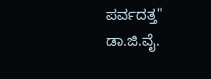ಪರ್ವದತ್ತ" ಡಾ.ಜಿ.ವೈ.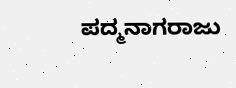ಪದ್ಮನಾಗರಾಜು